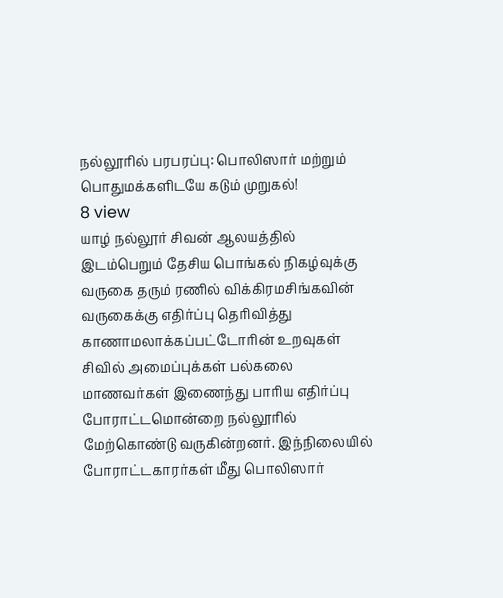நல்லூரில் பரபரப்பு: பொலிஸார் மற்றும் பொதுமக்களிடயே கடும் முறுகல்!
8 view
யாழ் நல்லூர் சிவன் ஆலயத்தில் இடம்பெறும் தேசிய பொங்கல் நிகழ்வுக்கு வருகை தரும் ரணில் விக்கிரமசிங்கவின் வருகைக்கு எதிர்ப்பு தெரிவித்து காணாமலாக்கப்பட்டோரின் உறவுகள் சிவில் அமைப்புக்கள் பல்கலை மாணவர்கள் இணைந்து பாரிய எதிர்ப்பு போராட்டமொன்றை நல்லூரில் மேற்கொண்டு வருகின்றனர். இந்நிலையில் போராட்டகாரர்கள் மீது பொலிஸார்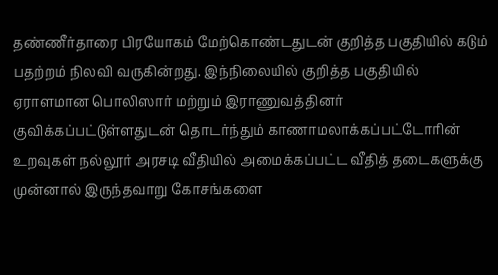தண்ணீர்தாரை பிரயோகம் மேற்கொண்டதுடன் குறித்த பகுதியில் கடும் பதற்றம் நிலவி வருகின்றது. இந்நிலையில் குறித்த பகுதியில் ஏராளமான பொலிஸார் மற்றும் இராணுவத்தினர் குவிக்கப்பட்டுள்ளதுடன் தொடர்ந்தும் காணாமலாக்கப்பட்டோரின் உறவுகள் நல்லூர் அரசடி வீதியில் அமைக்கப்பட்ட வீதித் தடைகளுக்கு முன்னால் இருந்தவாறு கோசங்களை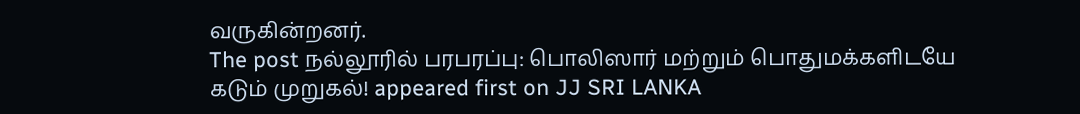வருகின்றனர்.
The post நல்லூரில் பரபரப்பு: பொலிஸார் மற்றும் பொதுமக்களிடயே கடும் முறுகல்! appeared first on JJ SRI LANKA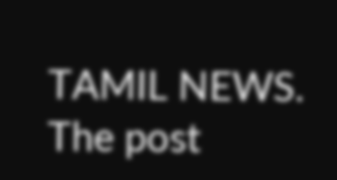TAMIL NEWS.
The post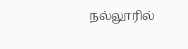நல்லூரில்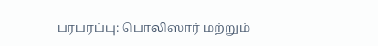பரபரப்பு: பொலிஸார் மற்றும்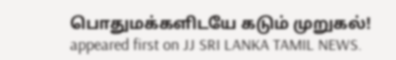பொதுமக்களிடயே கடும் முறுகல்! appeared first on JJ SRI LANKA TAMIL NEWS.